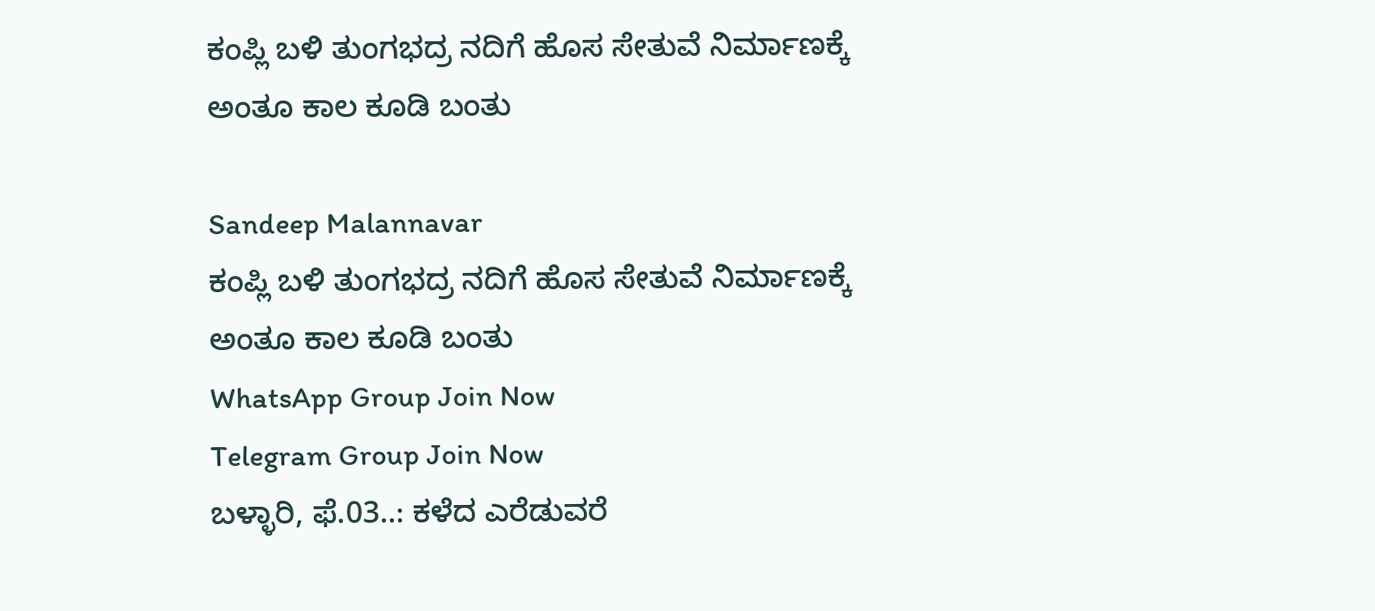ಕಂಪ್ಲಿ ಬಳಿ ತುಂಗಭದ್ರ ನದಿಗೆ ಹೊಸ ಸೇತುವೆ ನಿರ್ಮಾಣಕ್ಕೆ ಅಂತೂ ಕಾಲ ಕೂಡಿ ಬಂತು

Sandeep Malannavar
ಕಂಪ್ಲಿ ಬಳಿ ತುಂಗಭದ್ರ ನದಿಗೆ ಹೊಸ ಸೇತುವೆ ನಿರ್ಮಾಣಕ್ಕೆ ಅಂತೂ ಕಾಲ ಕೂಡಿ ಬಂತು
WhatsApp Group Join Now
Telegram Group Join Now
ಬಳ್ಳಾರಿ, ಫೆ.03..: ಕಳೆದ ಎರೆಡುವರೆ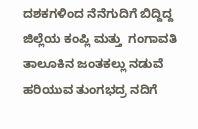ದಶಕಗಳಿಂದ ನೆನೆಗುದಿಗೆ ಬಿದ್ದಿದ್ದ ಜಿಲ್ಲೆಯ ಕಂಪ್ಲಿ ಮತ್ತು  ಗಂಗಾವತಿ ತಾಲೂಕಿನ ಜಂತಕಲ್ಲು ನಡುವೆ ಹರಿಯುವ ತುಂಗಭದ್ರ ನದಿಗೆ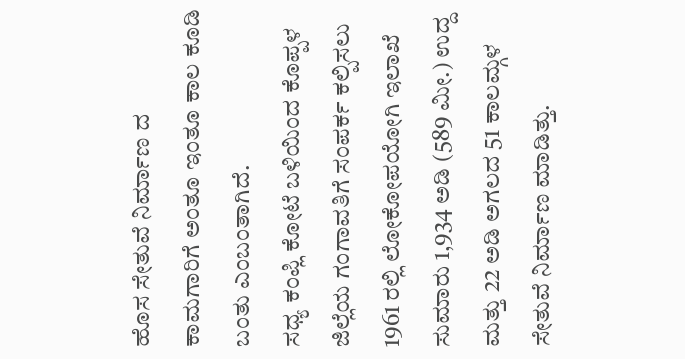ಹೊಸ ಸೇತುವೆ ನಿರ್ಮಾಣ ದ ಕಾಮಗಾರಿಗೆ ಅಂತೂ ಇಂತೂ ಕಾಲ ಕೂಡಿ ಬಂತು ಎಂಬಂತಾಗಿದೆ.
ಸಧ್ಯ ಕಂಪ್ಲಿ ಕೋಟೆ ಬಳಿಯಿಂದ ಕೊಪ್ಪಳ ಜಿಲ್ಲೆಯ ಗಂಗಾವತಿಗೆ ಸಂಪರ್ಕ ಕಲ್ಪಿಸಲು 1961 ರಲ್ಲಿ ಲೋಕೋಪಯೋಗಿ ಇಲಾಖೆ ಸುಮಾರು 1,934 ಅಡಿ (589 ಮೀ.) ಉದ್ದ ಮತ್ತು 22 ಅಡಿ ಅಗಲದ 51 ಕಾಲಮ್ಗಳ ಸೇತುವೆ ನಿರ್ಮಾಣ ಮಾಡಿತ್ತು.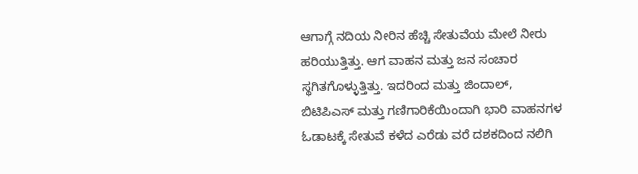ಆಗಾಗ್ಗೆ ನದಿಯ ನೀರಿನ ಹೆಚ್ಚಿ ಸೇತುವೆಯ ಮೇಲೆ ನೀರು ಹರಿಯುತ್ತಿತ್ತು. ಆಗ ವಾಹನ ಮತ್ತು ಜನ ಸಂಚಾರ ಸ್ಥಗಿತಗೊಳ್ಳುತ್ತಿತ್ತು. ಇದರಿಂದ ಮತ್ತು ಜಿಂದಾಲ್, ಬಿಟಿಪಿಎಸ್ ಮತ್ತು ಗಣಿಗಾರಿಕೆಯಿಂದಾಗಿ ಭಾರಿ ವಾಹನಗಳ ಓಡಾಟಕ್ಕೆ ಸೇತುವೆ ಕಳೆದ ಎರೆಡು ವರೆ ದಶಕದಿಂದ ನಲಿಗಿ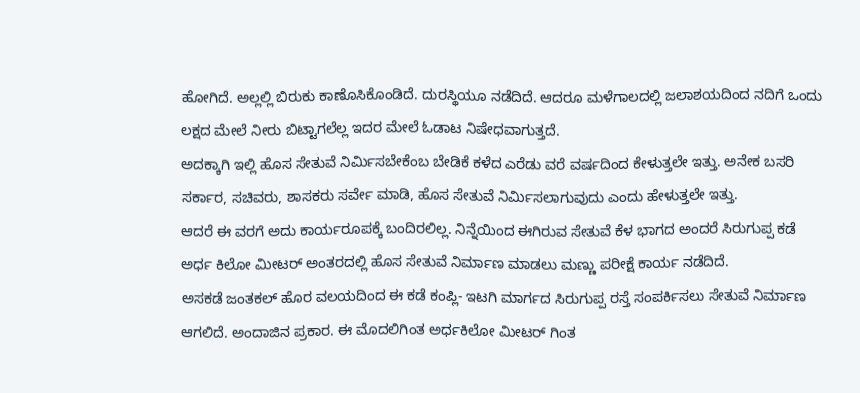ಹೋಗಿದೆ. ಅಲ್ಲಲ್ಲಿ ಬಿರುಕು ಕಾಣೊಸಿಕೊಂಡಿದೆ. ದುರಸ್ಥಿಯೂ ನಡೆದಿದೆ. ಆದರೂ ಮಳೆಗಾಲದಲ್ಲಿ ಜಲಾಶಯದಿಂದ ನದಿಗೆ ಒಂದು ಲಕ್ಷದ ಮೇಲೆ ನೀರು ಬಿಟ್ಟಾಗಲೆಲ್ಲ ಇದರ ಮೇಲೆ ಓಡಾಟ ನಿಷೇಧವಾಗುತ್ತದೆ.
ಅದಕ್ಕಾಗಿ ಇಲ್ಲಿ ಹೊಸ ಸೇತುವೆ ನಿರ್ಮಿಸಬೇಕೆಂಬ ಬೇಡಿಕೆ ಕಳೆದ ಎರೆಡು ವರೆ ವರ್ಷದಿಂದ ಕೇಳುತ್ತಲೇ ಇತ್ತು. ಅನೇಕ ಬಸರಿ ಸರ್ಕಾರ, ಸಚಿವರು, ಶಾಸಕರು ಸರ್ವೇ ಮಾಡಿ, ಹೊಸ ಸೇತುವೆ ನಿರ್ಮಿಸಲಾಗುವುದು ಎಂದು ಹೇಳುತ್ತಲೇ ಇತ್ತು.
ಆದರೆ ಈ ವರಗೆ ಅದು ಕಾರ್ಯರೂಪಕ್ಕೆ ಬಂದಿರಲಿಲ್ಲ. ನಿನ್ನೆಯಿಂದ ಈಗಿರುವ ಸೇತುವೆ ಕೆಳ ಭಾಗದ ಅಂದರೆ ಸಿರುಗುಪ್ಪ ಕಡೆ ಅರ್ಧ ಕಿಲೋ ಮೀಟರ್ ಅಂತರದಲ್ಲಿ ಹೊಸ ಸೇತುವೆ ನಿರ್ಮಾಣ ಮಾಡಲು ಮಣ್ಣು ಪರೀಕ್ಷೆ ಕಾರ್ಯ ನಡೆದಿದೆ.
ಅಸಕಡೆ ಜಂತಕಲ್ ಹೊರ ವಲಯದಿಂದ ಈ ಕಡೆ ಕಂಪ್ಲಿ- ಇಟಗಿ ಮಾರ್ಗದ ಸಿರುಗುಪ್ಪ ರಸ್ತೆ ಸಂಪರ್ಕಿಸಲು ಸೇತುವೆ ನಿರ್ಮಾಣ ಆಗಲಿದೆ. ಅಂದಾಜಿನ ಪ್ರಕಾರ. ಈ ಮೊದಲಿಗಿಂತ ಅರ್ಧಕಿಲೋ ಮೀಟರ್ ಗಿಂತ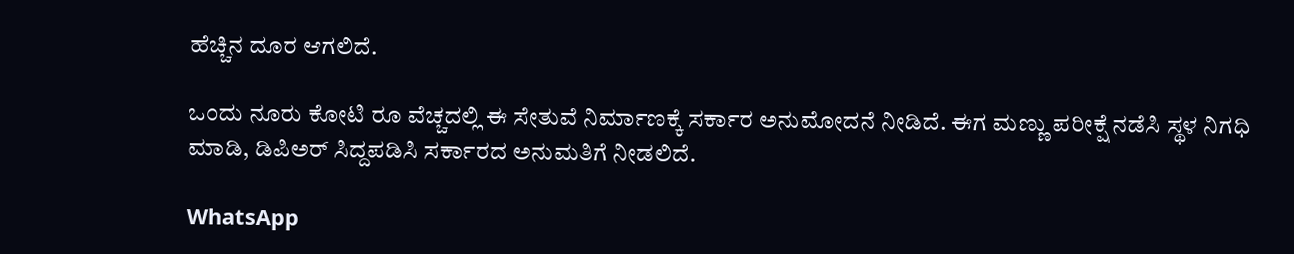ಹೆಚ್ಚಿನ ದೂರ ಆಗಲಿದೆ.

ಒಂದು ನೂರು ಕೋಟಿ ರೂ ವೆಚ್ಚದಲ್ಲಿ ಈ ಸೇತುವೆ ನಿರ್ಮಾಣಕ್ಕೆ ಸರ್ಕಾರ ಅನುಮೋದನೆ ನೀಡಿದೆ. ಈಗ ಮಣ್ಣು ಪರೀಕ್ಷೆ ನಡೆಸಿ ಸ್ಥಳ ನಿಗಧಿ ಮಾಡಿ, ಡಿಪಿಅರ್ ಸಿದ್ದಪಡಿಸಿ ಸರ್ಕಾರದ ಅನುಮತಿಗೆ ನೀಡಲಿದೆ.

WhatsApp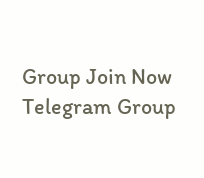Group Join Now
Telegram Group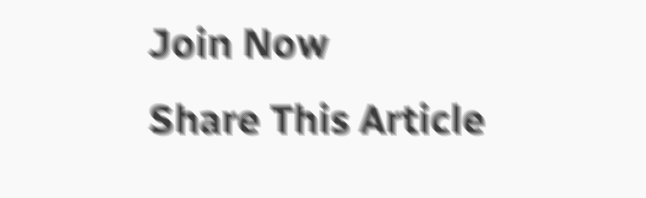Join Now
Share This Article